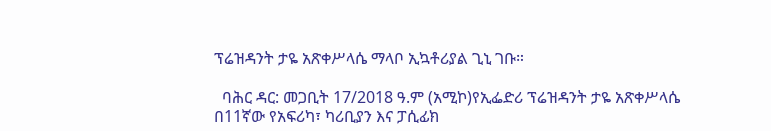ፕሬዝዳንት ታዬ አጽቀሥላሴ ማላቦ ኢኳቶሪያል ጊኒ ገቡ።

  ባሕር ዳር: መጋቢት 17/2018 ዓ.ም (አሚኮ)የኢፌድሪ ፕሬዝዳንት ታዬ አጽቀሥላሴ በ11ኛው የአፍሪካ፣ ካሪቢያን እና ፓሲፊክ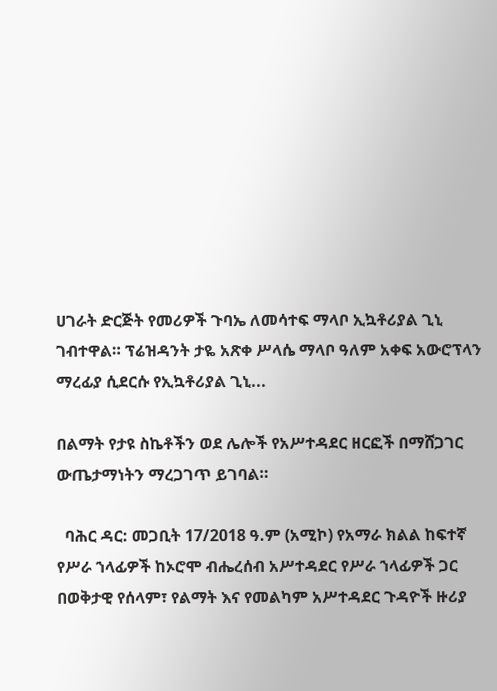ሀገራት ድርጅት የመሪዎች ጉባኤ ለመሳተፍ ማላቦ ኢኳቶሪያል ጊኒ ገብተዋል። ፕሬዝዳንት ታዬ አጽቀ ሥላሴ ማላቦ ዓለም አቀፍ አውሮፕላን ማረፊያ ሲደርሱ የኢኳቶሪያል ጊኒ...

በልማት የታዩ ስኬቶችን ወደ ሌሎች የአሥተዳደር ዘርፎች በማሸጋገር ውጤታማነትን ማረጋገጥ ይገባል።

  ባሕር ዳር: መጋቢት 17/2018 ዓ.ም (አሚኮ) የአማራ ክልል ከፍተኛ የሥራ ኀላፊዎች ከኦሮሞ ብሔረሰብ አሥተዳደር የሥራ ኀላፊዎች ጋር በወቅታዊ የሰላም፣ የልማት እና የመልካም አሥተዳደር ጉዳዮች ዙሪያ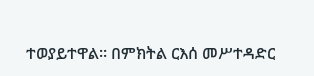ተወያይተዋል። በምክትል ርእሰ መሥተዳድር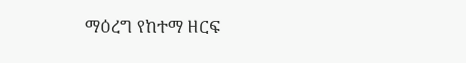ማዕረግ የከተማ ዘርፍ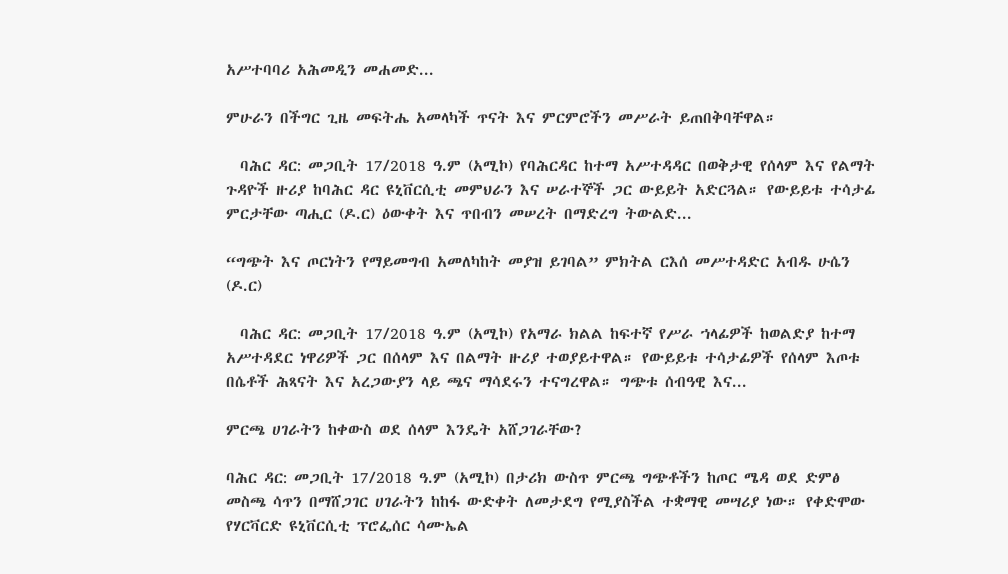አሥተባባሪ አሕመዲን መሐመድ...

ምሁራን በችግር ጊዜ መፍትሔ አመላካች ጥናት እና ምርምሮችን መሥራት ይጠበቅባቸዋል።

  ባሕር ዳር: መጋቢት 17/2018 ዓ.ም (አሚኮ) የባሕርዳር ከተማ አሥተዳዳር በወቅታዊ የሰላም እና የልማት ጉዳዮች ዙሪያ ከባሕር ዳር ዩኒቨርሲቲ መምህራን እና ሠራተኞች ጋር ውይይት አድርጓል። የውይይቱ ተሳታፊ ምርታቸው ጣሒር (ዶ.ር) ዕውቀት እና ጥበብን መሠረት በማድረግ ትውልድ...

“ግጭት እና ጦርነትን የማይመግብ አመለካከት መያዝ ይገባል” ምክትል ርእሰ መሥተዳድር አብዱ ሁሴን (ዶ.ር)

  ባሕር ዳር: መጋቢት 17/2018 ዓ.ም (አሚኮ) የአማራ ክልል ከፍተኛ የሥራ ኀላፊዎች ከወልድያ ከተማ አሥተዳደር ነዋሪዎች ጋር በሰላም እና በልማት ዙሪያ ተወያይተዋል። የውይይቱ ተሳታፊዎች የሰላም እጦቱ በሴቶች ሕጻናት እና አረጋውያን ላይ ጫና ማሳደሩን ተናግረዋል። ግጭቱ ሰብዓዊ እና...

ምርጫ ሀገራትን ከቀውስ ወደ ሰላም እንዴት አሸጋገራቸው?

ባሕር ዳር: መጋቢት 17/2018 ዓ.ም (አሚኮ) በታሪክ ውስጥ ምርጫ ግጭቶችን ከጦር ሜዳ ወደ ድምፅ መስጫ ሳጥን በማሸጋገር ሀገራትን ከከፋ ውድቀት ለመታደግ የሚያስችል ተቋማዊ መሣሪያ ነው። የቀድሞው የሃርቫርድ ዩኒቨርሲቲ ፕሮፌሰር ሳሙኤል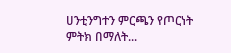ሀንቲንግተን ምርጫን የጦርነት ምትክ በማለት...